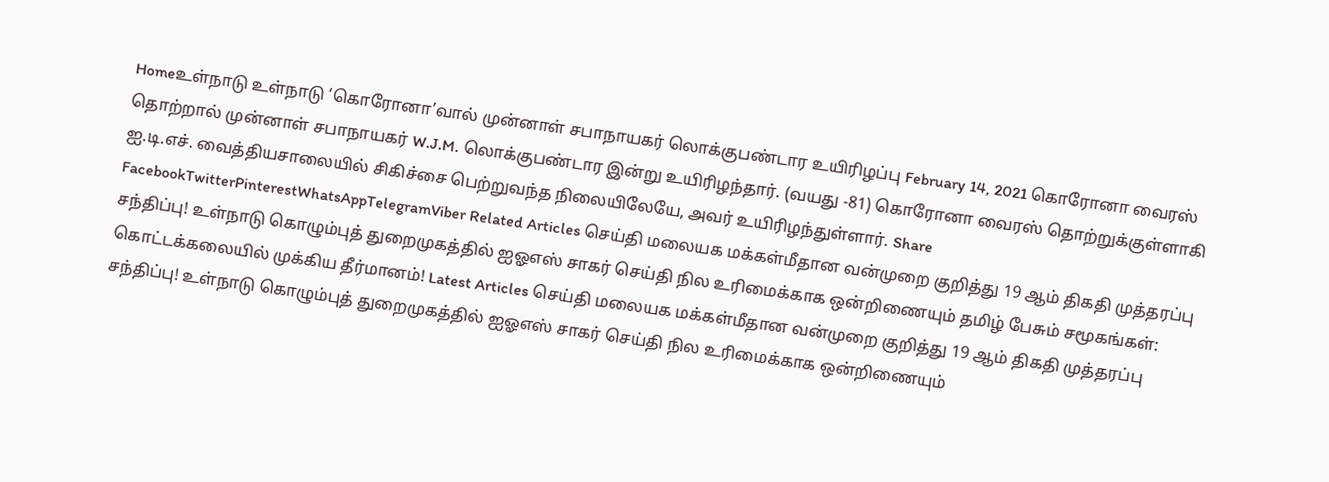Homeஉள்நாடு உள்நாடு ‘கொரோனா’வால் முன்னாள் சபாநாயகர் லொக்குபண்டார உயிரிழப்பு February 14, 2021 கொரோனா வைரஸ் தொற்றால் முன்னாள் சபாநாயகர் W.J.M. லொக்குபண்டார இன்று உயிரிழந்தார். (வயது -81) கொரோனா வைரஸ் தொற்றுக்குள்ளாகி ஐ.டி.எச். வைத்தியசாலையில் சிகிச்சை பெற்றுவந்த நிலையிலேயே, அவர் உயிரிழந்துள்ளார். Share FacebookTwitterPinterestWhatsAppTelegramViber Related Articles செய்தி மலையக மக்கள்மீதான வன்முறை குறித்து 19 ஆம் திகதி முத்தரப்பு சந்திப்பு! உள்நாடு கொழும்புத் துறைமுகத்தில் ஐஓஎஸ் சாகர் செய்தி நில உரிமைக்காக ஒன்றிணையும் தமிழ் பேசும் சமூகங்கள்: கொட்டக்கலையில் முக்கிய தீர்மானம்! Latest Articles செய்தி மலையக மக்கள்மீதான வன்முறை குறித்து 19 ஆம் திகதி முத்தரப்பு சந்திப்பு! உள்நாடு கொழும்புத் துறைமுகத்தில் ஐஓஎஸ் சாகர் செய்தி நில உரிமைக்காக ஒன்றிணையும்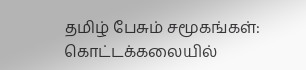தமிழ் பேசும் சமூகங்கள்: கொட்டக்கலையில்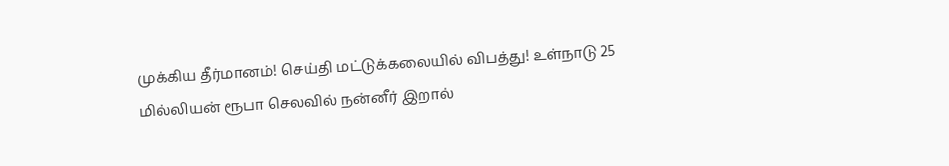முக்கிய தீர்மானம்! செய்தி மட்டுக்கலையில் விபத்து! உள்நாடு 25 மில்லியன் ரூபா செலவில் நன்னீர் இறால்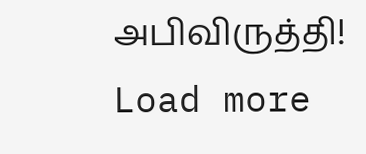அபிவிருத்தி! Load more